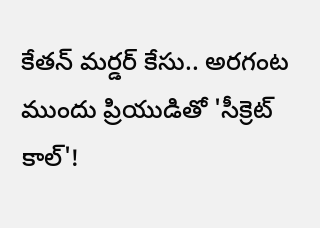కేతన్ మర్డర్ కేసు.. అరగంట ముందు ప్రియుడితో 'సీక్రెట్ కాల్'!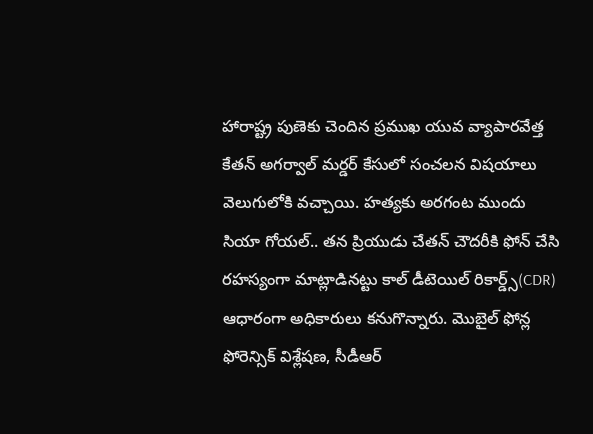హారాష్ట్ర పుణెకు చెందిన ప్రముఖ యువ వ్యాపారవేత్త కేతన్ అగర్వాల్ మర్డర్ కేసులో సంచలన విషయాలు వెలుగులోకి వచ్చాయి. హత్యకు అరగంట ముందు సియా గోయల్.. తన ప్రియుడు చేతన్ చౌదరీకి ఫోన్ చేసి రహస్యంగా మాట్లాడినట్టు కాల్ డీటెయిల్ రికార్డ్స్(CDR) ఆధారంగా అధికారులు కనుగొన్నారు. మొబైల్ ఫోన్ల ఫోరెన్సిక్ విశ్లేషణ, సీడీఆర్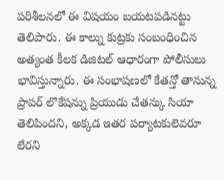పరిశీలనలో ఈ విషయం బయటపడినట్టు తెలిపారు. ఈ కాల్ను కుట్రకు సంబంధించిన అత్యంత కీలక డిజిటల్ ఆధారంగా పోలీసులు భావిస్తున్నారు. ఈ సంభాషణలో కేతన్తో తానున్న ప్రాపర్ లొకేషన్ను ప్రియుడు చేతన్కు సియా తెలిపిందని, అక్కడ ఇతర పర్యాటకులెవరూ లేరని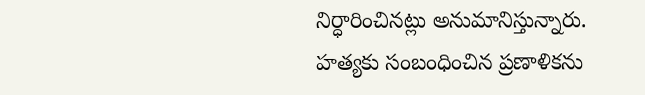నిర్ధారించినట్లు అనుమానిస్తున్నారు. హత్యకు సంబంధించిన ప్రణాళికను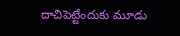దాచిపెట్టేందుకు మూడు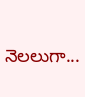నెలలుగా...